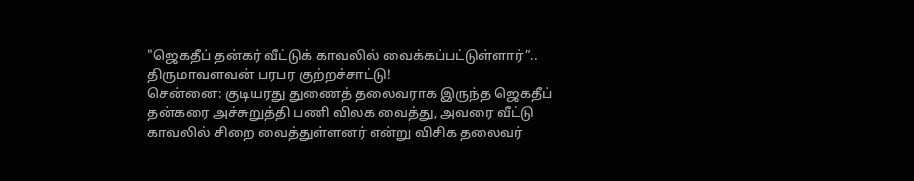"ஜெகதீப் தன்கர் வீட்டுக் காவலில் வைக்கப்பட்டுள்ளார்”.. திருமாவளவன் பரபர குற்றச்சாட்டு!
சென்னை: குடியரது துணைத் தலைவராக இருந்த ஜெகதீப் தன்கரை அச்சுறுத்தி பணி விலக வைத்து, அவரை வீட்டு காவலில் சிறை வைத்துள்ளனர் என்று விசிக தலைவர்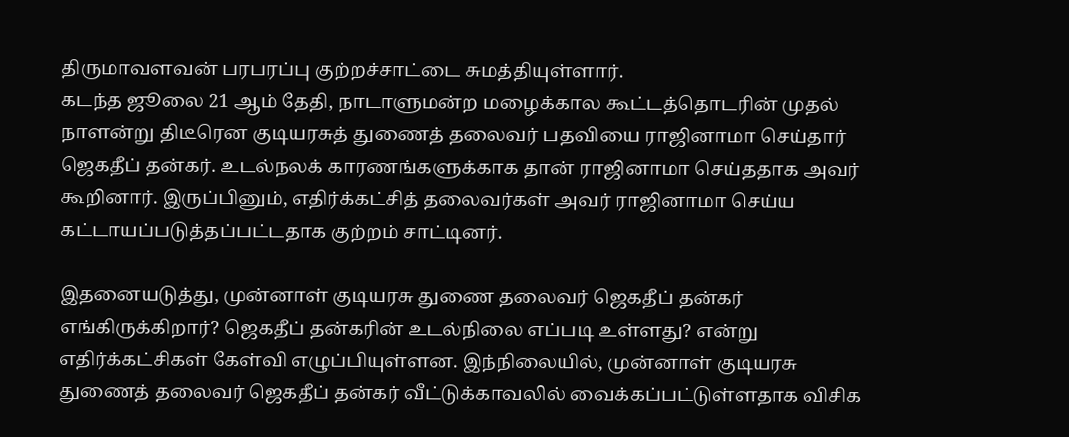திருமாவளவன் பரபரப்பு குற்றச்சாட்டை சுமத்தியுள்ளார்.
கடந்த ஜூலை 21 ஆம் தேதி, நாடாளுமன்ற மழைக்கால கூட்டத்தொடரின் முதல் நாளன்று திடீரென குடியரசுத் துணைத் தலைவர் பதவியை ராஜினாமா செய்தார் ஜெகதீப் தன்கர். உடல்நலக் காரணங்களுக்காக தான் ராஜினாமா செய்ததாக அவர் கூறினார். இருப்பினும், எதிர்க்கட்சித் தலைவர்கள் அவர் ராஜினாமா செய்ய கட்டாயப்படுத்தப்பட்டதாக குற்றம் சாட்டினர்.

இதனையடுத்து, முன்னாள் குடியரசு துணை தலைவர் ஜெகதீப் தன்கர் எங்கிருக்கிறார்? ஜெகதீப் தன்கரின் உடல்நிலை எப்படி உள்ளது? என்று எதிர்க்கட்சிகள் கேள்வி எழுப்பியுள்ளன. இந்நிலையில், முன்னாள் குடியரசு துணைத் தலைவர் ஜெகதீப் தன்கர் வீட்டுக்காவலில் வைக்கப்பட்டுள்ளதாக விசிக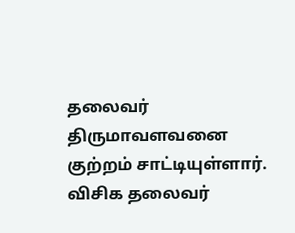தலைவர் திருமாவளவனை குற்றம் சாட்டியுள்ளார்.
விசிக தலைவர்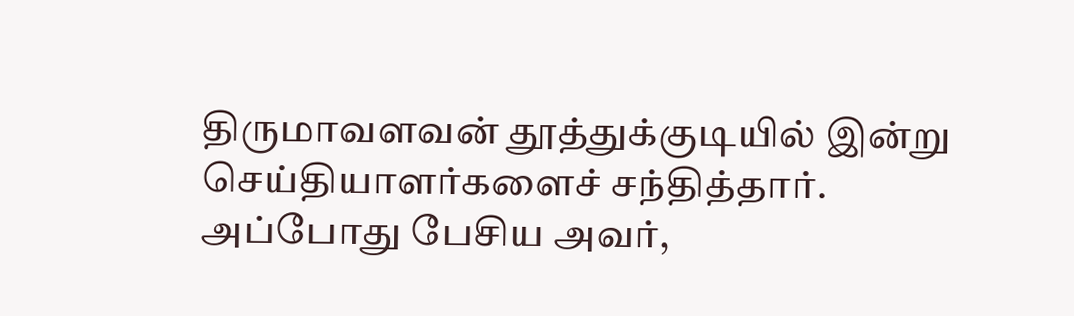திருமாவளவன் தூத்துக்குடியில் இன்று செய்தியாளர்களைச் சந்தித்தார். அப்போது பேசிய அவர்,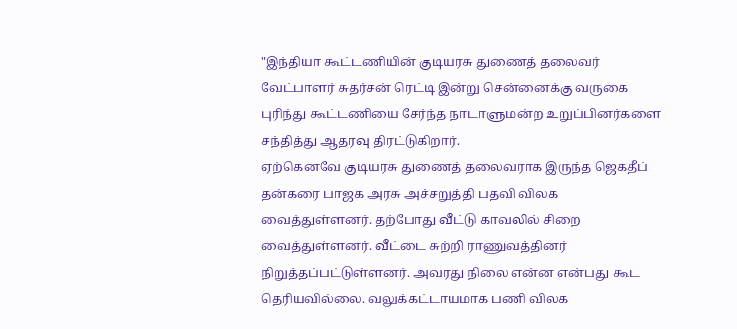"இந்தியா கூட்டணியின் குடியரசு துணைத் தலைவர் வேட்பாளர் சுதர்சன் ரெட்டி இன்று சென்னைக்கு வருகை புரிந்து கூட்டணியை சேர்ந்த நாடாளுமன்ற உறுப்பினர்களை சந்தித்து ஆதரவு திரட்டுகிறார்.
ஏற்கெனவே குடியரசு துணைத் தலைவராக இருந்த ஜெகதீப் தன்கரை பாஜக அரசு அச்சறுத்தி பதவி விலக வைத்துள்ளனர். தற்போது வீட்டு காவலில் சிறை வைத்துள்ளனர். வீட்டை சுற்றி ராணுவத்தினர் நிறுத்தப்பட்டுள்ளனர். அவரது நிலை என்ன என்பது கூட தெரியவில்லை. வலுக்கட்டாயமாக பணி விலக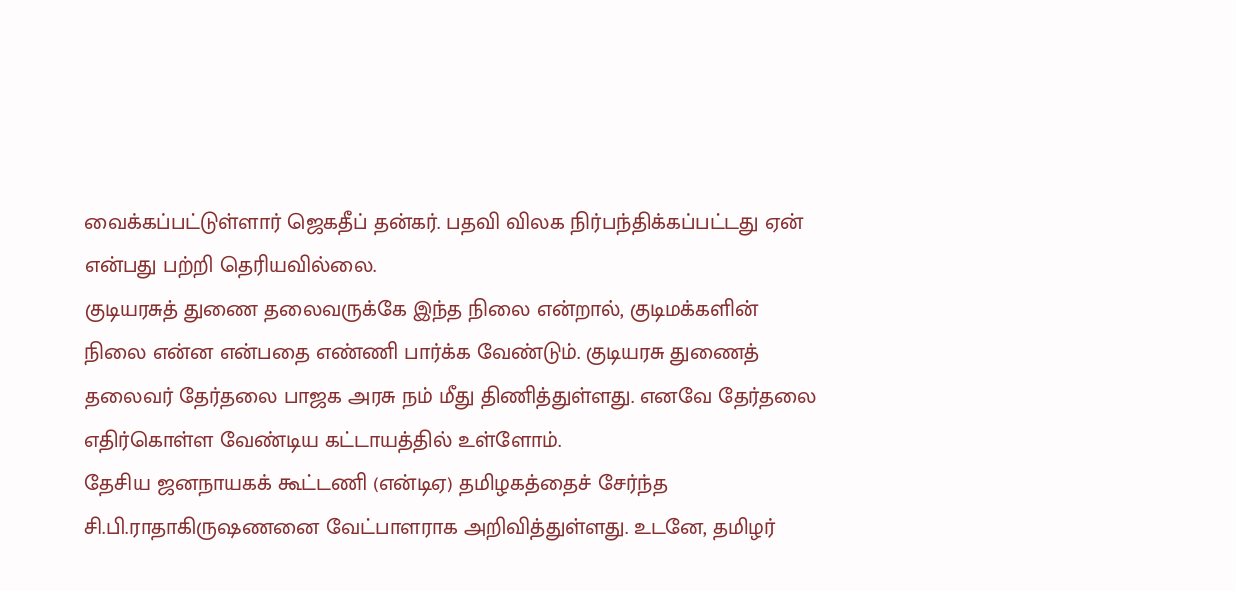வைக்கப்பட்டுள்ளார் ஜெகதீப் தன்கர். பதவி விலக நிர்பந்திக்கப்பட்டது ஏன் என்பது பற்றி தெரியவில்லை.
குடியரசுத் துணை தலைவருக்கே இந்த நிலை என்றால், குடிமக்களின் நிலை என்ன என்பதை எண்ணி பார்க்க வேண்டும். குடியரசு துணைத் தலைவர் தேர்தலை பாஜக அரசு நம் மீது திணித்துள்ளது. எனவே தேர்தலை எதிர்கொள்ள வேண்டிய கட்டாயத்தில் உள்ளோம்.
தேசிய ஜனநாயகக் கூட்டணி (என்டிஏ) தமிழகத்தைச் சேர்ந்த சி.பி.ராதாகிருஷணனை வேட்பாளராக அறிவித்துள்ளது. உடனே, தமிழர்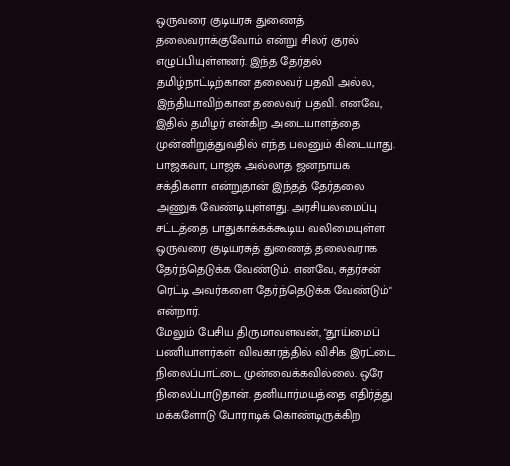ஒருவரை குடியரசு துணைத் தலைவராக்குவோம் என்று சிலர் குரல் எழுப்பியுள்ளனர். இந்த தேர்தல் தமிழ்நாட்டிற்கான தலைவர் பதவி அல்ல, இந்தியாவிற்கான தலைவர் பதவி. எனவே, இதில் தமிழர் என்கிற அடையாளத்தை முன்னிறுத்துவதில் எந்த பலனும் கிடையாது.
பாஜகவா, பாஜக அல்லாத ஜனநாயக சக்திகளா என்றுதான் இந்தத் தேர்தலை அணுக வேண்டியுள்ளது. அரசியலமைப்பு சட்டத்தை பாதுகாக்கக்கூடிய வலிமையுள்ள ஒருவரை குடியரசுத் துணைத் தலைவராக தேர்ந்தெடுக்க வேண்டும். எனவே, சுதர்சன் ரெட்டி அவர்களை தேர்ந்தெடுக்க வேண்டும்" என்றார்.
மேலும் பேசிய திருமாவளவன், "தூய்மைப் பணியாளர்கள் விவகாரத்தில் விசிக இரட்டை நிலைப்பாட்டை முன்வைக்கவில்லை. ஒரே நிலைப்பாடுதான். தனியார்மயத்தை எதிர்த்து மக்களோடு போராடிக் கொண்டிருக்கிற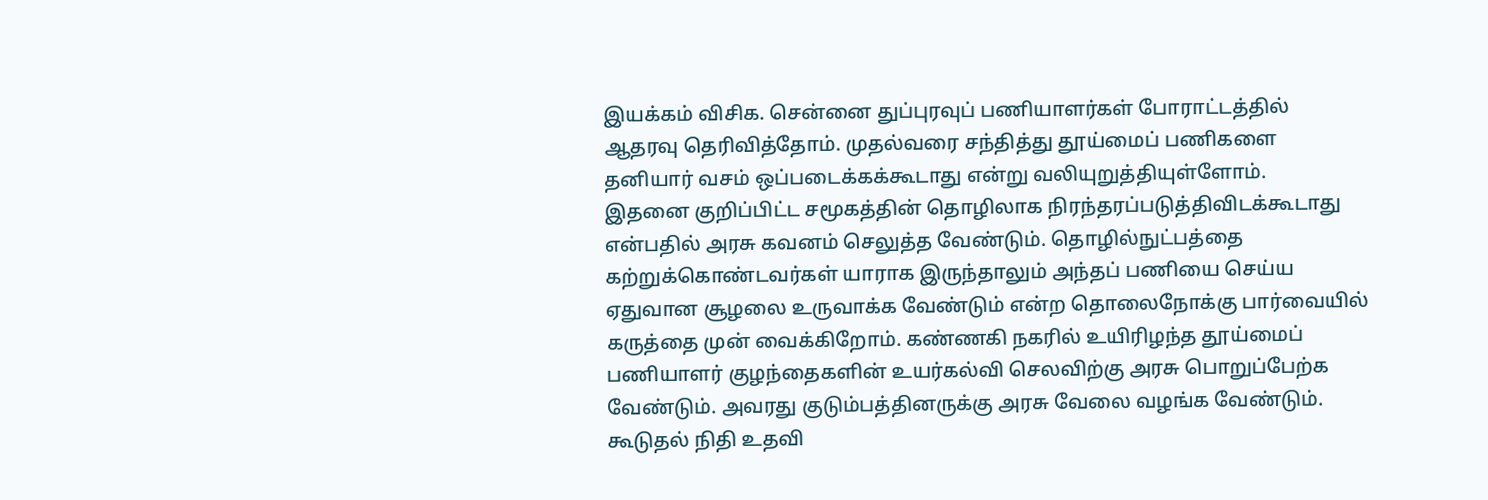இயக்கம் விசிக. சென்னை துப்புரவுப் பணியாளர்கள் போராட்டத்தில் ஆதரவு தெரிவித்தோம். முதல்வரை சந்தித்து தூய்மைப் பணிகளை தனியார் வசம் ஒப்படைக்கக்கூடாது என்று வலியுறுத்தியுள்ளோம்.
இதனை குறிப்பிட்ட சமூகத்தின் தொழிலாக நிரந்தரப்படுத்திவிடக்கூடாது என்பதில் அரசு கவனம் செலுத்த வேண்டும். தொழில்நுட்பத்தை கற்றுக்கொண்டவர்கள் யாராக இருந்தாலும் அந்தப் பணியை செய்ய ஏதுவான சூழலை உருவாக்க வேண்டும் என்ற தொலைநோக்கு பார்வையில் கருத்தை முன் வைக்கிறோம். கண்ணகி நகரில் உயிரிழந்த தூய்மைப் பணியாளர் குழந்தைகளின் உயர்கல்வி செலவிற்கு அரசு பொறுப்பேற்க வேண்டும். அவரது குடும்பத்தினருக்கு அரசு வேலை வழங்க வேண்டும். கூடுதல் நிதி உதவி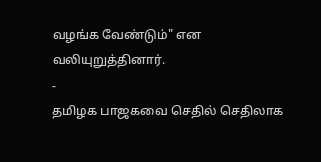வழங்க வேண்டும்" என வலியுறுத்தினார்.
-
தமிழக பாஜகவை செதில் செதிலாக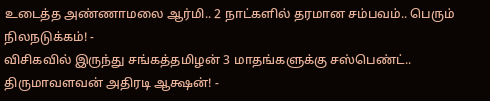உடைத்த அண்ணாமலை ஆர்மி.. 2 நாட்களில் தரமான சம்பவம்.. பெரும் நிலநடுக்கம்! -
விசிகவில் இருந்து சங்கத்தமிழன் 3 மாதங்களுக்கு சஸ்பெண்ட்.. திருமாவளவன் அதிரடி ஆக்ஷன்! -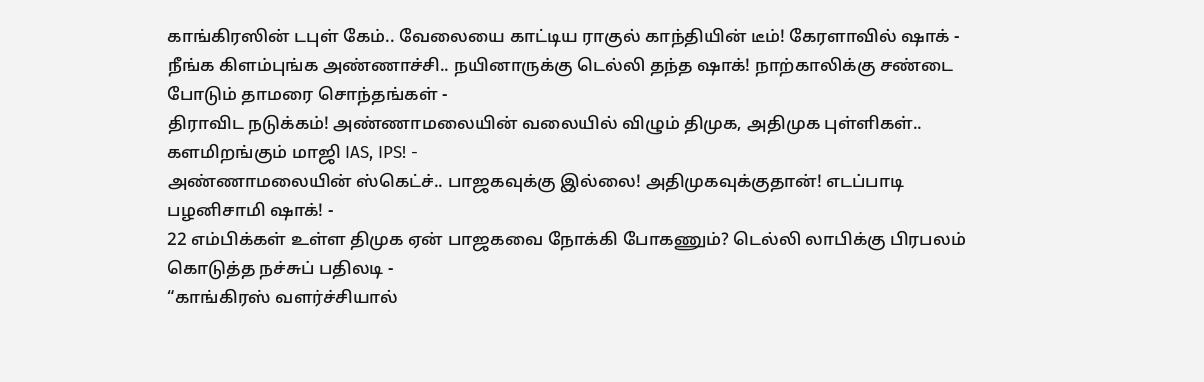காங்கிரஸின் டபுள் கேம்.. வேலையை காட்டிய ராகுல் காந்தியின் டீம்! கேரளாவில் ஷாக் -
நீங்க கிளம்புங்க அண்ணாச்சி.. நயினாருக்கு டெல்லி தந்த ஷாக்! நாற்காலிக்கு சண்டை போடும் தாமரை சொந்தங்கள் -
திராவிட நடுக்கம்! அண்ணாமலையின் வலையில் விழும் திமுக, அதிமுக புள்ளிகள்.. களமிறங்கும் மாஜி IAS, IPS! -
அண்ணாமலையின் ஸ்கெட்ச்.. பாஜகவுக்கு இல்லை! அதிமுகவுக்குதான்! எடப்பாடி பழனிசாமி ஷாக்! -
22 எம்பிக்கள் உள்ள திமுக ஏன் பாஜகவை நோக்கி போகணும்? டெல்லி லாபிக்கு பிரபலம் கொடுத்த நச்சுப் பதிலடி -
“காங்கிரஸ் வளர்ச்சியால்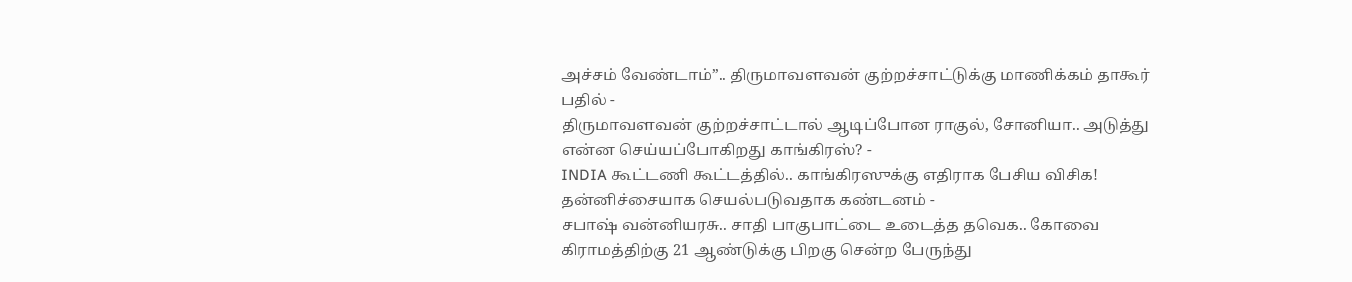அச்சம் வேண்டாம்”.. திருமாவளவன் குற்றச்சாட்டுக்கு மாணிக்கம் தாகூர் பதில் -
திருமாவளவன் குற்றச்சாட்டால் ஆடிப்போன ராகுல், சோனியா.. அடுத்து என்ன செய்யப்போகிறது காங்கிரஸ்? -
INDIA கூட்டணி கூட்டத்தில்.. காங்கிரஸுக்கு எதிராக பேசிய விசிக! தன்னிச்சையாக செயல்படுவதாக கண்டனம் -
சபாஷ் வன்னியரசு.. சாதி பாகுபாட்டை உடைத்த தவெக.. கோவை கிராமத்திற்கு 21 ஆண்டுக்கு பிறகு சென்ற பேருந்து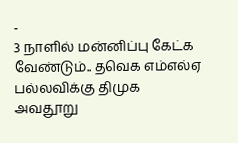-
3 நாளில் மன்னிப்பு கேட்க வேண்டும்.. தவெக எம்எல்ஏ பல்லவிக்கு திமுக அவதூறு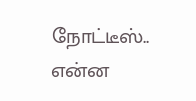நோட்டீஸ்.. என்ன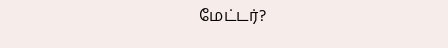மேட்டர்?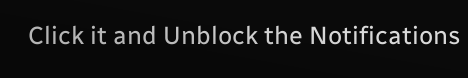Click it and Unblock the Notifications